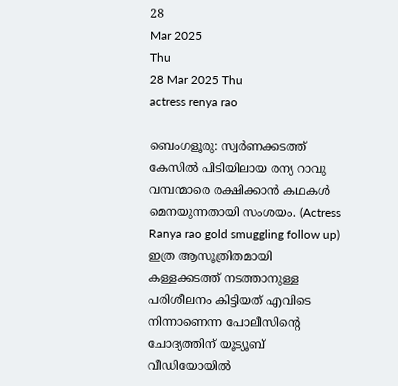28
Mar 2025
Thu
28 Mar 2025 Thu
actress renya rao

ബെംഗളൂരു: സ്വര്‍ണക്കടത്ത് കേസില്‍ പിടിയിലായ രന്യ റാവു വമ്പന്മാരെ രക്ഷിക്കാന്‍ കഥകള്‍ മെനയുന്നതായി സംശയം. (Actress Ranya rao gold smuggling follow up) ഇത്ര ആസൂത്രിതമായി കള്ളക്കടത്ത് നടത്താനുള്ള പരിശീലനം കിട്ടിയത് എവിടെ നിന്നാണെന്ന പോലീസിന്റെ ചോദ്യത്തിന് യൂട്യൂബ് വീഡിയോയില്‍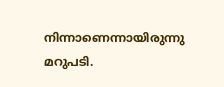നിന്നാണെന്നായിരുന്നു മറുപടി.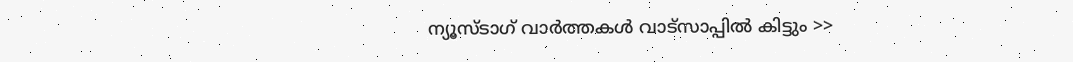ന്യൂസ്ടാഗ് വാര്‍ത്തകള്‍ വാട്‌സാപ്പില്‍ കിട്ടും >>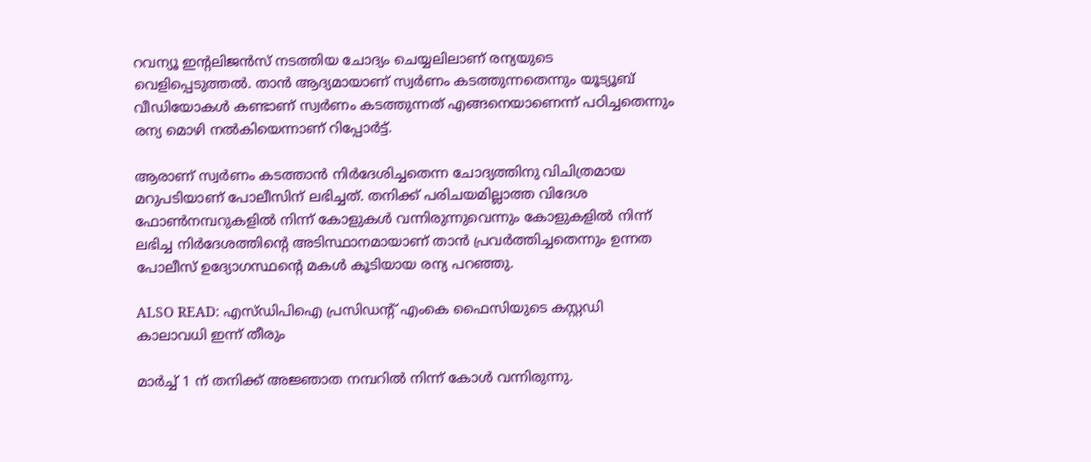റവന്യൂ ഇന്റലിജന്‍സ് നടത്തിയ ചോദ്യം ചെയ്യലിലാണ് രന്യയുടെ വെളിപ്പെടുത്തല്‍. താന്‍ ആദ്യമായാണ് സ്വര്‍ണം കടത്തുന്നതെന്നും യൂട്യൂബ് വീഡിയോകള്‍ കണ്ടാണ് സ്വര്‍ണം കടത്തുന്നത് എങ്ങനെയാണെന്ന് പഠിച്ചതെന്നും രന്യ മൊഴി നല്‍കിയെന്നാണ് റിപ്പോര്‍ട്ട്.

ആരാണ് സ്വര്‍ണം കടത്താന്‍ നിര്‍ദേശിച്ചതെന്ന ചോദ്യത്തിനു വിചിത്രമായ മറുപടിയാണ് പോലീസിന് ലഭിച്ചത്. തനിക്ക് പരിചയമില്ലാത്ത വിദേശ ഫോണ്‍നമ്പറുകളില്‍ നിന്ന് കോളുകള്‍ വന്നിരുന്നുവെന്നും കോളുകളില്‍ നിന്ന് ലഭിച്ച നിര്‍ദേശത്തിന്റെ അടിസ്ഥാനമായാണ് താന്‍ പ്രവര്‍ത്തിച്ചതെന്നും ഉന്നത പോലീസ് ഉദ്യോഗസ്ഥന്റെ മകള്‍ കൂടിയായ രന്യ പറഞ്ഞു.

ALSO READ: എസ്ഡിപിഐ പ്രസിഡന്റ് എംകെ ഫൈസിയുടെ കസ്റ്റഡി കാലാവധി ഇന്ന് തീരും

മാര്‍ച്ച് 1 ന് തനിക്ക് അജ്ഞാത നമ്പറില്‍ നിന്ന് കോള്‍ വന്നിരുന്നു.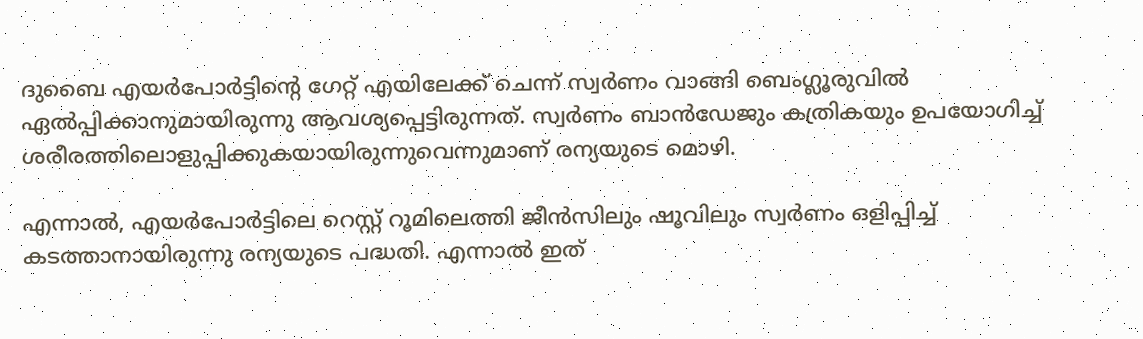ദുബൈ എയര്‍പോര്‍ട്ടിന്റെ ഗേറ്റ് എയിലേക്ക് ചെന്ന് സ്വര്‍ണം വാങ്ങി ബെംഗ്ലൂരുവില്‍ ഏല്‍പ്പിക്കാനുമായിരുന്നു ആവശ്യപ്പെട്ടിരുന്നത്. സ്വര്‍ണം ബാന്‍ഡേജും കത്രികയും ഉപയോഗിച്ച് ശരീരത്തിലൊളുപ്പിക്കുകയായിരുന്നുവെന്നുമാണ് രന്യയുടെ മൊഴി.

എന്നാല്‍, എയര്‍പോര്‍ട്ടിലെ റെസ്റ്റ് റൂമിലെത്തി ജീന്‍സിലും ഷൂവിലും സ്വര്‍ണം ഒളിപ്പിച്ച് കടത്താനായിരുന്നു രന്യയുടെ പദ്ധതി. എന്നാല്‍ ഇത്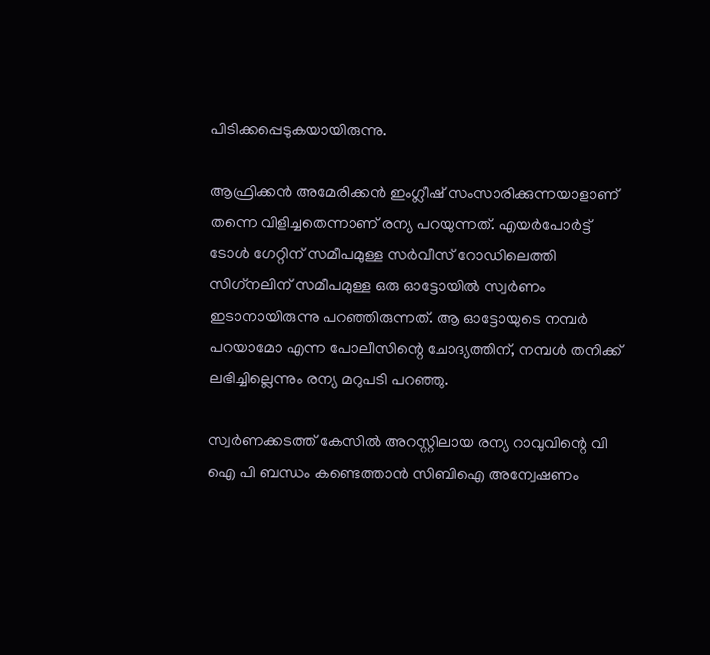പിടിക്കപ്പെടുകയായിരുന്നു.

ആഫ്രിക്കന്‍ അമേരിക്കന്‍ ഇംഗ്ലീഷ് സംസാരിക്കുന്നയാളാണ് തന്നെ വിളിച്ചതെന്നാണ് രന്യ പറയുന്നത്. എയര്‍പോര്‍ട്ട് ടോള്‍ ഗേറ്റിന് സമീപമുള്ള സര്‍വീസ് റോഡിലെത്തി സിഗ്‌നലിന് സമീപമുള്ള ഒരു ഓട്ടോയില്‍ സ്വര്‍ണം ഇടാനായിരുന്നു പറഞ്ഞിരുന്നത്. ആ ഓട്ടോയുടെ നമ്പര്‍ പറയാമോ എന്ന പോലീസിന്റെ ചോദ്യത്തിന്, നമ്പള്‍ തനിക്ക് ലഭിച്ചില്ലെന്നും രന്യ മറുപടി പറഞ്ഞു.

സ്വര്‍ണക്കടത്ത് കേസില്‍ അറസ്റ്റിലായ രന്യ റാവുവിന്റെ വി ഐ പി ബന്ധം കണ്ടെത്താന്‍ സിബിഐ അന്വേഷണം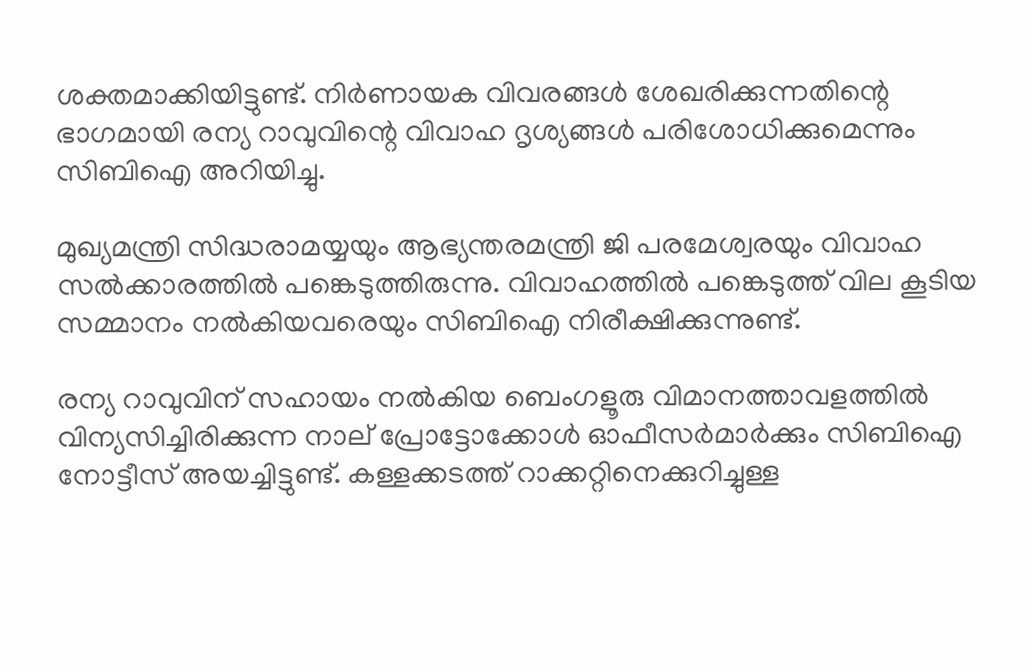ശക്തമാക്കിയിട്ടുണ്ട്. നിര്‍ണായക വിവരങ്ങള്‍ ശേഖരിക്കുന്നതിന്റെ ഭാഗമായി രന്യ റാവുവിന്റെ വിവാഹ ദൃശ്യങ്ങള്‍ പരിശോധിക്കുമെന്നും സിബിഐ അറിയിച്ചു.

മുഖ്യമന്ത്രി സിദ്ധരാമയ്യയും ആഭ്യന്തരമന്ത്രി ജി പരമേശ്വരയും വിവാഹ സല്‍ക്കാരത്തില്‍ പങ്കെടുത്തിരുന്നു. വിവാഹത്തില്‍ പങ്കെടുത്ത് വില കൂടിയ സമ്മാനം നല്‍കിയവരെയും സിബിഐ നിരീക്ഷിക്കുന്നുണ്ട്.

രന്യ റാവുവിന് സഹായം നല്‍കിയ ബെംഗളൂരു വിമാനത്താവളത്തില്‍ വിന്യസിച്ചിരിക്കുന്ന നാല് പ്രോട്ടോക്കോള്‍ ഓഫീസര്‍മാര്‍ക്കും സിബിഐ നോട്ടീസ് അയച്ചിട്ടുണ്ട്. കള്ളക്കടത്ത് റാക്കറ്റിനെക്കുറിച്ചുള്ള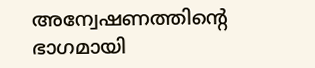അന്വേഷണത്തിന്റെ ഭാഗമായി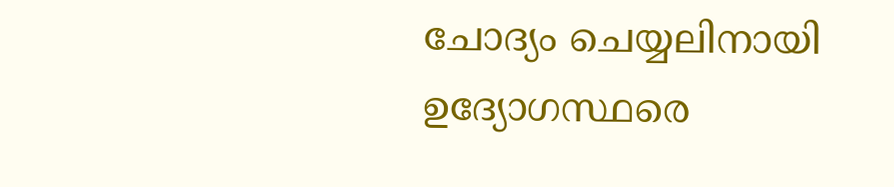ചോദ്യം ചെയ്യലിനായി ഉദ്യോഗസ്ഥരെ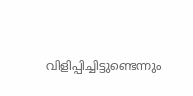വിളിപ്പിച്ചിട്ടുണ്ടെന്നും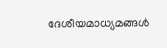ദേശീയമാധ്യമങ്ങള്‍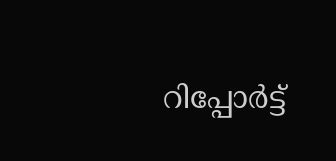റിപ്പോര്‍ട്ട്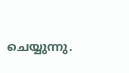ചെയ്യുന്നു.